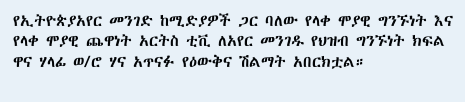የኢትዮጵያአየር መንገድ ከሚድያዎች ጋር ባለው የላቀ ሞያዊ ግንኙነት እና የላቀ ሞያዊ ጨዋነት አርትስ ቲቪ ለአየር መንገዱ የህዝብ ግንኙነት ክፍል ዋና ሃላፊ ወ/ሮ ሃና አጥናፉ የዕውቅና ሽልማት አበርክቷል።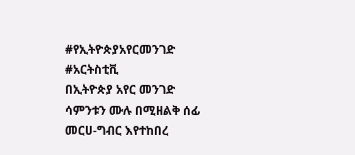#የኢትዮጵያአየርመንገድ #አርትስቲቪ
በኢትዮጵያ አየር መንገድ ሳምንቱን ሙሉ በሚዘልቅ ሰፊ መርሀ-ግብር እየተከበረ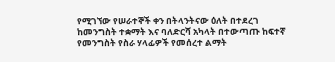የሚገኘው የሠራተኞች ቀን በትላንትናው ዕለት በተደረገ ከመንግስት ተቋማት እና ባለድርሻ አካላት በተውጣጡ ከፍተኛ የመንግስት የስራ ሃላፊዎች የመሰረተ ልማት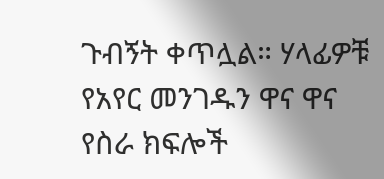ጉብኝት ቀጥሏል። ሃላፊዎቹ የአየር መንገዱን ዋና ዋና የስራ ክፍሎች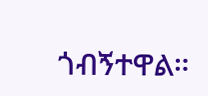ጎብኝተዋል።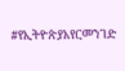#የኢትዮጵያአየርመንገድ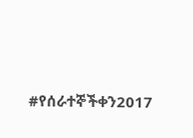#የሰራተኞችቀን2017